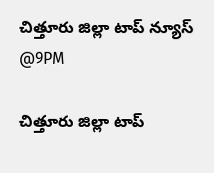చిత్తూరు జిల్లా టాప్ న్యూస్ @9PM

చిత్తూరు జిల్లా టాప్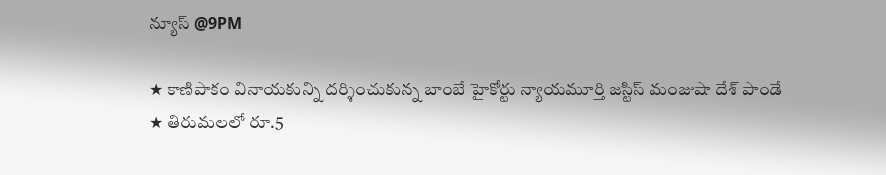న్యూస్ @9PM

★ కాణిపాకం వినాయకున్ని దర్శించుకున్న బాంబే హైకోర్టు న్యాయమూర్తి జస్టిస్ మంజుషా దేశ్ పాండే
★ తిరుమలలో రూ.5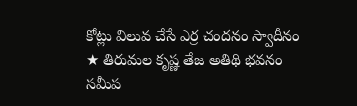కోట్లు విలువ చేసే ఎర్ర చందనం స్వాదీనం
★ తిరుమల కృష్ణ తేజ అతిథి భవనం సమీప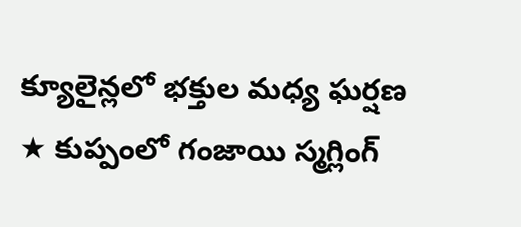క్యూలైన్లలో భక్తుల మధ్య ఘర్షణ
★ కుప్పంలో గంజాయి స్మగ్లింగ్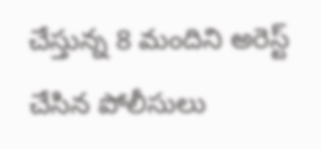చేస్తున్న 8 మందిని అరెస్ట్ చేసిన పోలీసులు